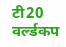टी20 वर्ल्डकप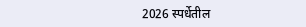2026 स्पर्धेतील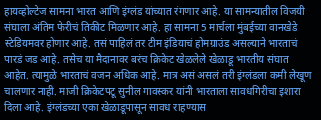हायव्होल्टेज सामना भारत आणि इंग्लंड यांच्यात रंगणार आहे. या सामन्यातील विजयी संघाला अंतिम फेरीचं तिकीट मिळणार आहे. हा सामना 5 मार्चला मुंबईच्या वानखेडे स्टेडियमवर होणार आहे. तसं पाहिलं तर टीम इंडियाचं होमग्राउंड असल्याने भारताचं पारडं जड आहे. तसेच या मैदानावर बरंच क्रिकेट खेळलेले खेळाडू भारतीय संघात आहेत. त्यामुळे भारताचं वजन अधिक आहे. मात्र असं असलं तरी इंग्लंडला कमी लेखूण चालणार नाही. माजी क्रिकेटपटू सुनील गावस्कर यांनी भारताला सावधगिरीचा इशारा दिला आहे. इंग्लंडच्या एका खेळाडूपासून सावध राहण्यास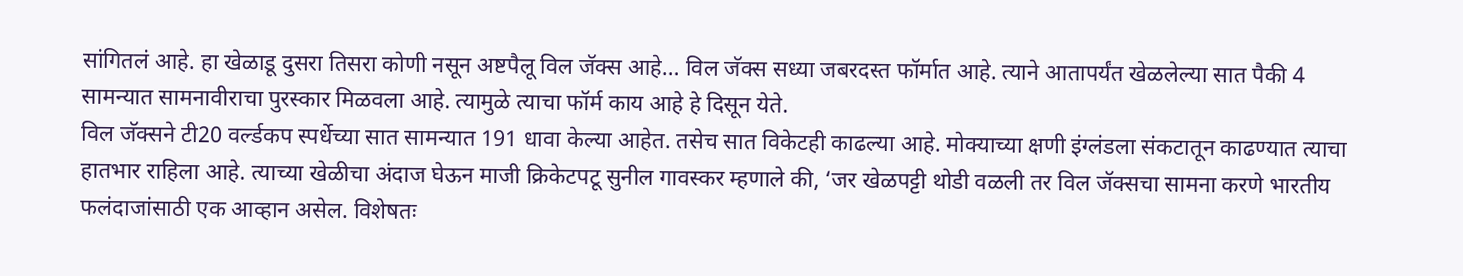सांगितलं आहे. हा खेळाडू दुसरा तिसरा कोणी नसून अष्टपैलू विल जॅक्स आहे… विल जॅक्स सध्या जबरदस्त फॉर्मात आहे. त्याने आतापर्यंत खेळलेल्या सात पैकी 4 सामन्यात सामनावीराचा पुरस्कार मिळवला आहे. त्यामुळे त्याचा फॉर्म काय आहे हे दिसून येते.
विल जॅक्सने टी20 वर्ल्डकप स्पर्धेच्या सात सामन्यात 191 धावा केल्या आहेत. तसेच सात विकेटही काढल्या आहे. मोक्याच्या क्षणी इंग्लंडला संकटातून काढण्यात त्याचा हातभार राहिला आहे. त्याच्या खेळीचा अंदाज घेऊन माजी क्रिकेटपटू सुनील गावस्कर म्हणाले की, ‘जर खेळपट्टी थोडी वळली तर विल जॅक्सचा सामना करणे भारतीय फलंदाजांसाठी एक आव्हान असेल. विशेषतः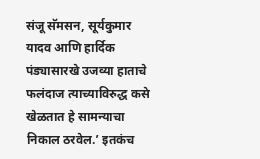संजू सॅमसन, सूर्यकुमार यादव आणि हार्दिक पंड्यासारखे उजव्या हाताचे फलंदाज त्याच्याविरुद्ध कसे खेळतात हे सामन्याचा निकाल ठरवेल.’ इतकंच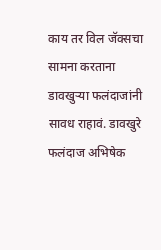काय तर विल जॅक्सचा सामना करताना डावखुऱ्या फलंदाजांनी सावध राहावं. डावखुरे फलंदाज अभिषेक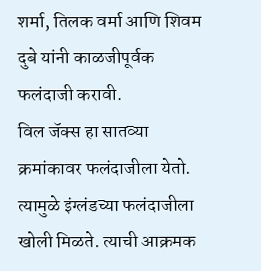शर्मा, तिलक वर्मा आणि शिवम दुबे यांनी काळजीपूर्वक फलंदाजी करावी.
विल जॅक्स हा सातव्या क्रमांकावर फलंदाजीला येतो. त्यामुळे इंग्लंडच्या फलंदाजीला खोली मिळते. त्याची आक्रमक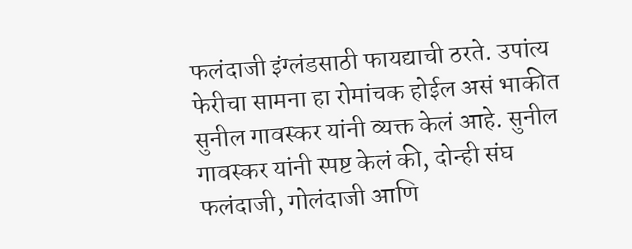फलंदाजी इंग्लंडसाठी फायद्याची ठरते. उपांत्य फेरीचा सामना हा रोमांचक होईल असं भाकीत सुनील गावस्कर यांनी व्यक्त केलं आहे. सुनील गावस्कर यांनी स्पष्ट केलं की, दोन्ही संघ फलंदाजी, गोलंदाजी आणि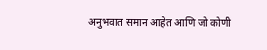अनुभवात समान आहेत आणि जो कोणी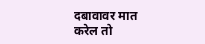दबावावर मात करेल तो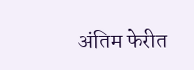अंतिम फेरीत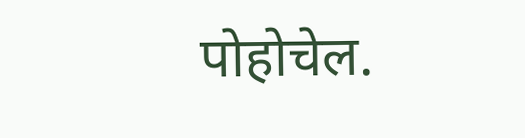पोहोचेल.